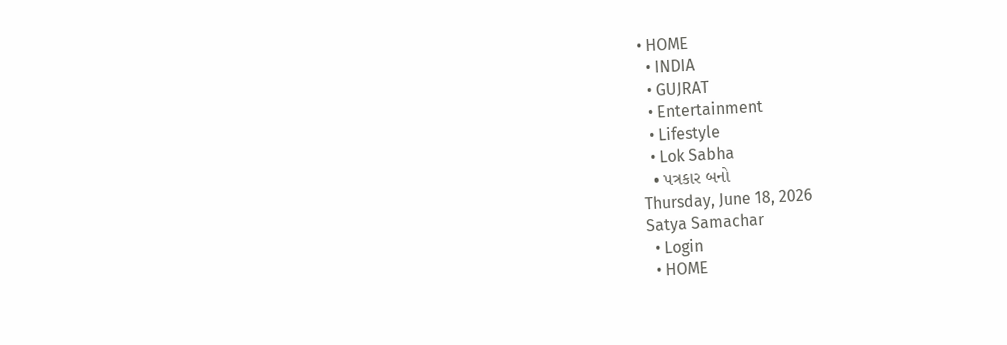• HOME
  • INDIA
  • GUJRAT
  • Entertainment
  • Lifestyle
  • Lok Sabha
  • પત્રકાર બનો
Thursday, June 18, 2026
Satya Samachar
  • Login
  • HOME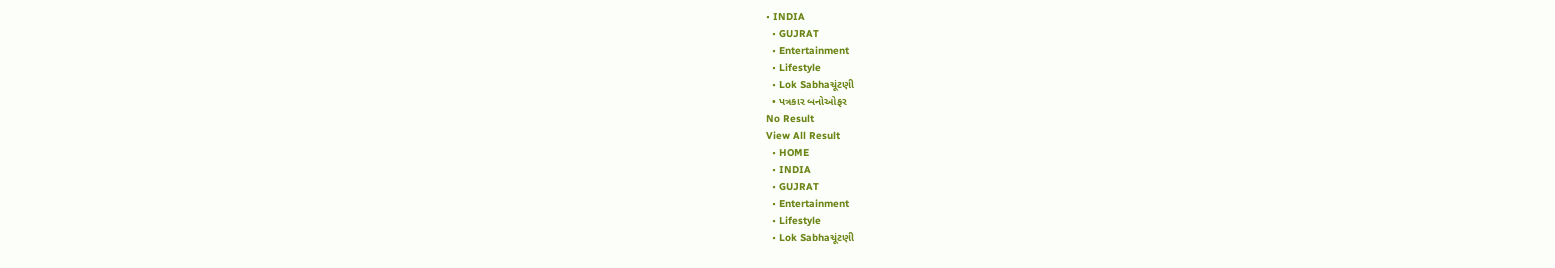• INDIA
  • GUJRAT
  • Entertainment
  • Lifestyle
  • Lok Sabhaચૂંટણી
  • પત્રકાર બનોઓફર
No Result
View All Result
  • HOME
  • INDIA
  • GUJRAT
  • Entertainment
  • Lifestyle
  • Lok Sabhaચૂંટણી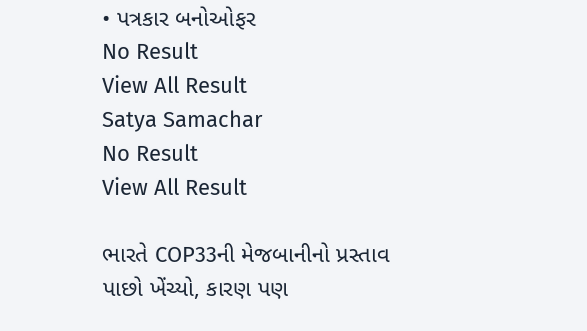• પત્રકાર બનોઓફર
No Result
View All Result
Satya Samachar
No Result
View All Result

ભારતે COP33ની મેજબાનીનો પ્રસ્તાવ પાછો ખેંચ્યો, કારણ પણ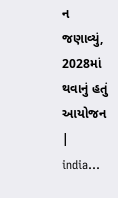ન જણાવ્યું, 2028માં થવાનું હતું આયોજન | india…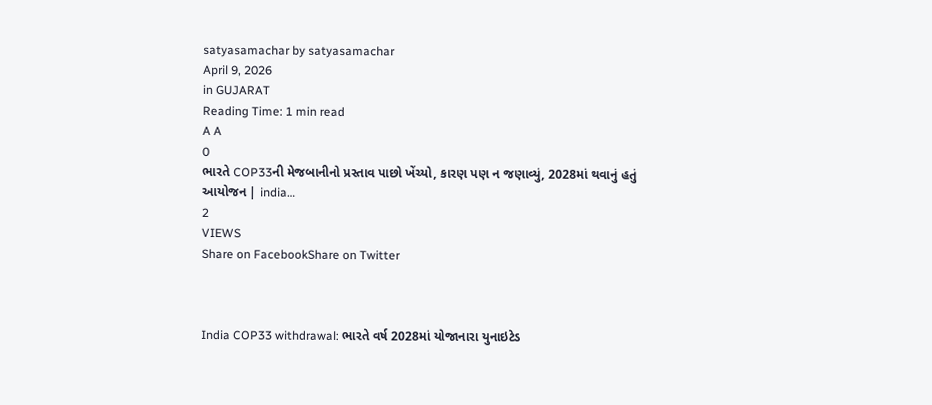satyasamachar by satyasamachar
April 9, 2026
in GUJARAT
Reading Time: 1 min read
A A
0
ભારતે COP33ની મેજબાનીનો પ્રસ્તાવ પાછો ખેંચ્યો, કારણ પણ ન જણાવ્યું, 2028માં થવાનું હતું આયોજન | india…
2
VIEWS
Share on FacebookShare on Twitter



India COP33 withdrawal: ભારતે વર્ષ 2028માં યોજાનારા યુનાઇટેડ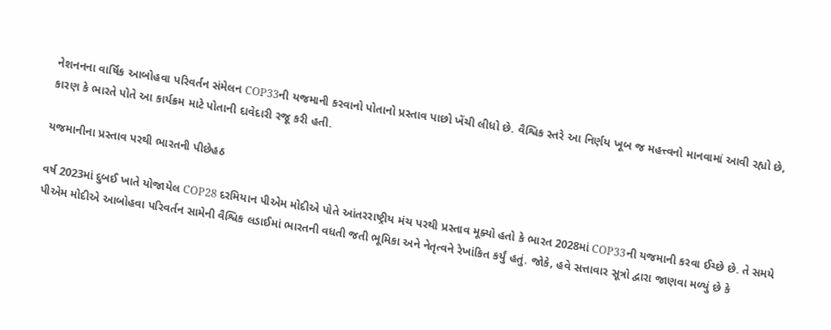નેશનનના વાર્ષિક આબોહવા પરિવર્તન સંમેલન COP33ની યજમાની કરવાનો પોતાનો પ્રસ્તાવ પાછો ખેંચી લીધો છે. વૈશ્વિક સ્તરે આ નિર્ણય ખૂબ જ મહત્ત્વનો માનવામાં આવી રહ્યો છે, કારણ કે ભારતે પોતે આ કાર્યક્રમ માટે પોતાની દાવેદારી રજૂ કરી હતી.

યજમાનીના પ્રસ્તાવ પરથી ભારતની પીછેહઠ

વર્ષ 2023માં દુબઈ ખાતે યોજાયેલ COP28 દરમિયાન પીએમ મોદીએ પોતે આંતરરાષ્ટ્રીય મંચ પરથી પ્રસ્તાવ મૂક્યો હતો કે ભારત 2028માં COP33ની યજમાની કરવા ઈચ્છે છે. તે સમયે પીએમ મોદીએ આબોહવા પરિવર્તન સામેની વૈશ્વિક લડાઈમાં ભારતની વધતી જતી ભૂમિકા અને નેતૃત્વને રેખાંકિત કર્યું હતું. જોકે, હવે સત્તાવાર સૂત્રો દ્વારા જાણવા મળ્યું છે કે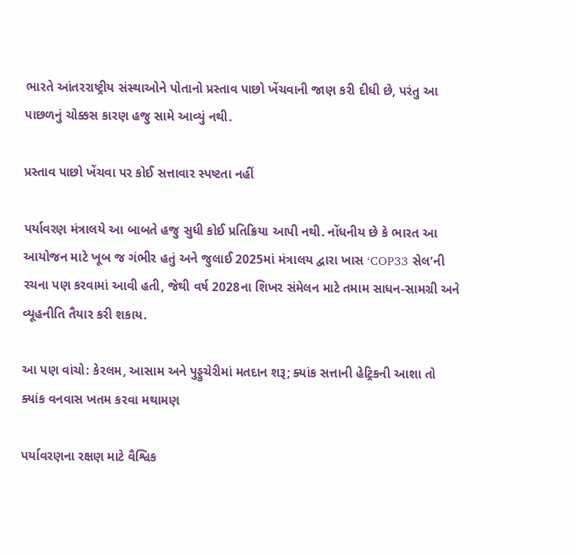ભારતે આંતરરાષ્ટ્રીય સંસ્થાઓને પોતાનો પ્રસ્તાવ પાછો ખેંચવાની જાણ કરી દીધી છે, પરંતુ આ પાછળનું ચોક્કસ કારણ હજુ સામે આવ્યું નથી.

પ્રસ્તાવ પાછો ખેંચવા પર કોઈ સત્તાવાર સ્પષ્ટતા નહીં

પર્યાવરણ મંત્રાલયે આ બાબતે હજુ સુધી કોઈ પ્રતિક્રિયા આપી નથી. નોંધનીય છે કે ભારત આ આયોજન માટે ખૂબ જ ગંભીર હતું અને જુલાઈ 2025માં મંત્રાલય દ્વારા ખાસ ‘COP33 સેલ’ની રચના પણ કરવામાં આવી હતી, જેથી વર્ષ 2028ના શિખર સંમેલન માટે તમામ સાધન-સામગ્રી અને વ્યૂહનીતિ તૈયાર કરી શકાય.

આ પણ વાંચો: કેરલમ, આસામ અને પુડ્ડુચેરીમાં મતદાન શરૂ; ક્યાંક સત્તાની હેટ્રિકની આશા તો ક્યાંક વનવાસ ખતમ કરવા મથામણ

પર્યાવરણના રક્ષણ માટે વૈશ્વિક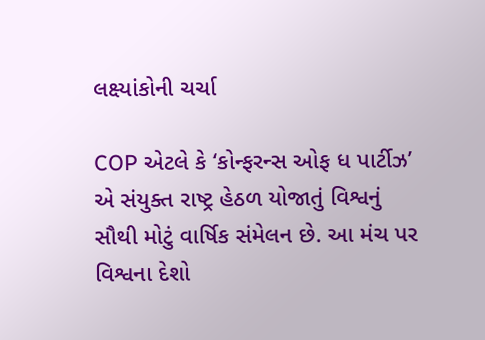લક્ષ્યાંકોની ચર્ચા

COP એટલે કે ‘કોન્ફરન્સ ઓફ ધ પાર્ટીઝ’ એ સંયુક્ત રાષ્ટ્ર હેઠળ યોજાતું વિશ્વનું સૌથી મોટું વાર્ષિક સંમેલન છે. આ મંચ પર વિશ્વના દેશો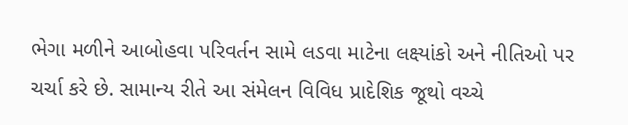ભેગા મળીને આબોહવા પરિવર્તન સામે લડવા માટેના લક્ષ્યાંકો અને નીતિઓ પર ચર્ચા કરે છે. સામાન્ય રીતે આ સંમેલન વિવિધ પ્રાદેશિક જૂથો વચ્ચે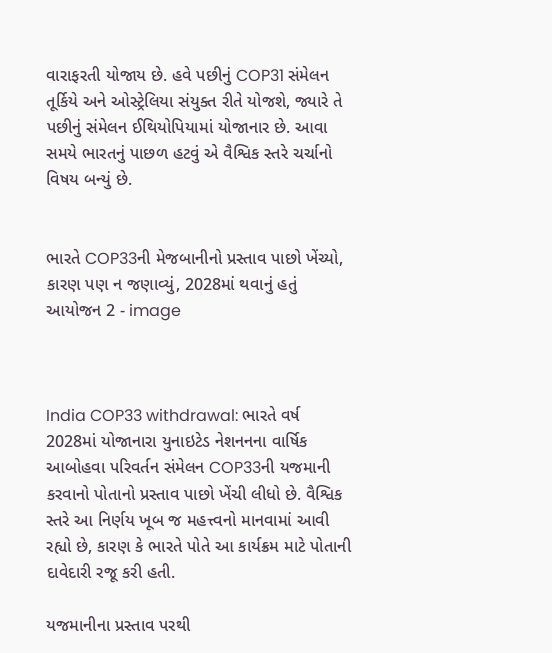વારાફરતી યોજાય છે. હવે પછીનું COP31 સંમેલન તૂર્કિયે અને ઓસ્ટ્રેલિયા સંયુક્ત રીતે યોજશે, જ્યારે તે પછીનું સંમેલન ઈથિયોપિયામાં યોજાનાર છે. આવા સમયે ભારતનું પાછળ હટવું એ વૈશ્વિક સ્તરે ચર્ચાનો વિષય બન્યું છે.


ભારતે COP33ની મેજબાનીનો પ્રસ્તાવ પાછો ખેંચ્યો, કારણ પણ ન જણાવ્યું, 2028માં થવાનું હતું આયોજન 2 - image



India COP33 withdrawal: ભારતે વર્ષ 2028માં યોજાનારા યુનાઇટેડ નેશનનના વાર્ષિક આબોહવા પરિવર્તન સંમેલન COP33ની યજમાની કરવાનો પોતાનો પ્રસ્તાવ પાછો ખેંચી લીધો છે. વૈશ્વિક સ્તરે આ નિર્ણય ખૂબ જ મહત્ત્વનો માનવામાં આવી રહ્યો છે, કારણ કે ભારતે પોતે આ કાર્યક્રમ માટે પોતાની દાવેદારી રજૂ કરી હતી.

યજમાનીના પ્રસ્તાવ પરથી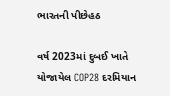ભારતની પીછેહઠ

વર્ષ 2023માં દુબઈ ખાતે યોજાયેલ COP28 દરમિયાન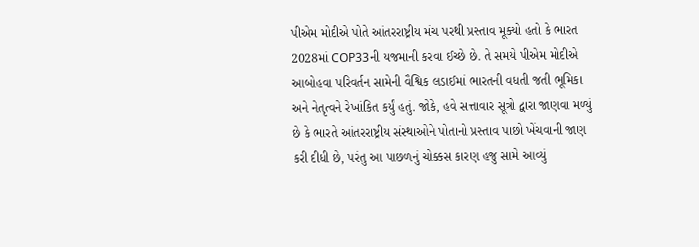પીએમ મોદીએ પોતે આંતરરાષ્ટ્રીય મંચ પરથી પ્રસ્તાવ મૂક્યો હતો કે ભારત 2028માં COP33ની યજમાની કરવા ઈચ્છે છે. તે સમયે પીએમ મોદીએ આબોહવા પરિવર્તન સામેની વૈશ્વિક લડાઈમાં ભારતની વધતી જતી ભૂમિકા અને નેતૃત્વને રેખાંકિત કર્યું હતું. જોકે, હવે સત્તાવાર સૂત્રો દ્વારા જાણવા મળ્યું છે કે ભારતે આંતરરાષ્ટ્રીય સંસ્થાઓને પોતાનો પ્રસ્તાવ પાછો ખેંચવાની જાણ કરી દીધી છે, પરંતુ આ પાછળનું ચોક્કસ કારણ હજુ સામે આવ્યું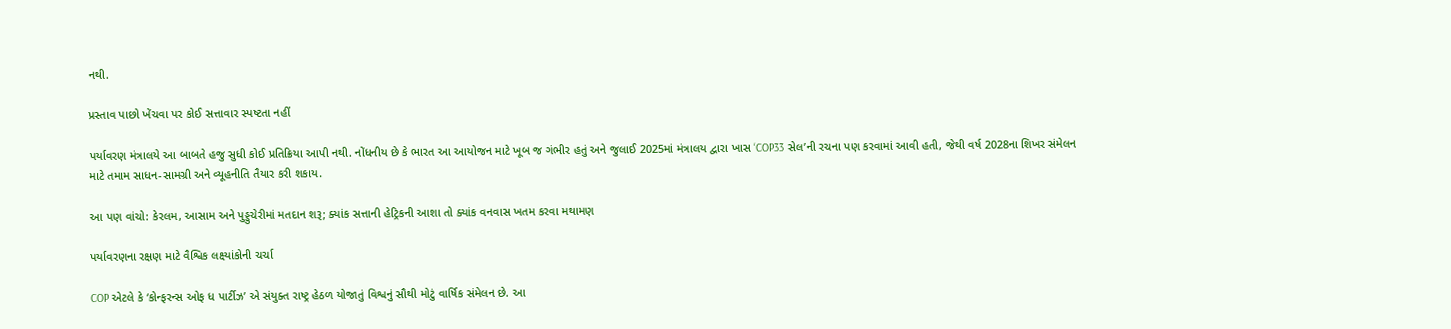નથી.

પ્રસ્તાવ પાછો ખેંચવા પર કોઈ સત્તાવાર સ્પષ્ટતા નહીં

પર્યાવરણ મંત્રાલયે આ બાબતે હજુ સુધી કોઈ પ્રતિક્રિયા આપી નથી. નોંધનીય છે કે ભારત આ આયોજન માટે ખૂબ જ ગંભીર હતું અને જુલાઈ 2025માં મંત્રાલય દ્વારા ખાસ ‘COP33 સેલ’ની રચના પણ કરવામાં આવી હતી, જેથી વર્ષ 2028ના શિખર સંમેલન માટે તમામ સાધન-સામગ્રી અને વ્યૂહનીતિ તૈયાર કરી શકાય.

આ પણ વાંચો: કેરલમ, આસામ અને પુડ્ડુચેરીમાં મતદાન શરૂ; ક્યાંક સત્તાની હેટ્રિકની આશા તો ક્યાંક વનવાસ ખતમ કરવા મથામણ

પર્યાવરણના રક્ષણ માટે વૈશ્વિક લક્ષ્યાંકોની ચર્ચા

COP એટલે કે ‘કોન્ફરન્સ ઓફ ધ પાર્ટીઝ’ એ સંયુક્ત રાષ્ટ્ર હેઠળ યોજાતું વિશ્વનું સૌથી મોટું વાર્ષિક સંમેલન છે. આ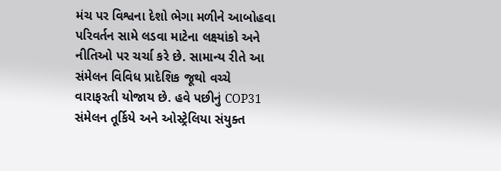મંચ પર વિશ્વના દેશો ભેગા મળીને આબોહવા પરિવર્તન સામે લડવા માટેના લક્ષ્યાંકો અને નીતિઓ પર ચર્ચા કરે છે. સામાન્ય રીતે આ સંમેલન વિવિધ પ્રાદેશિક જૂથો વચ્ચે વારાફરતી યોજાય છે. હવે પછીનું COP31 સંમેલન તૂર્કિયે અને ઓસ્ટ્રેલિયા સંયુક્ત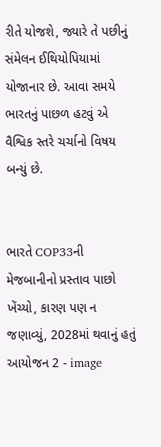રીતે યોજશે, જ્યારે તે પછીનું સંમેલન ઈથિયોપિયામાં યોજાનાર છે. આવા સમયે ભારતનું પાછળ હટવું એ વૈશ્વિક સ્તરે ચર્ચાનો વિષય બન્યું છે.


ભારતે COP33ની મેજબાનીનો પ્રસ્તાવ પાછો ખેંચ્યો, કારણ પણ ન જણાવ્યું, 2028માં થવાનું હતું આયોજન 2 - image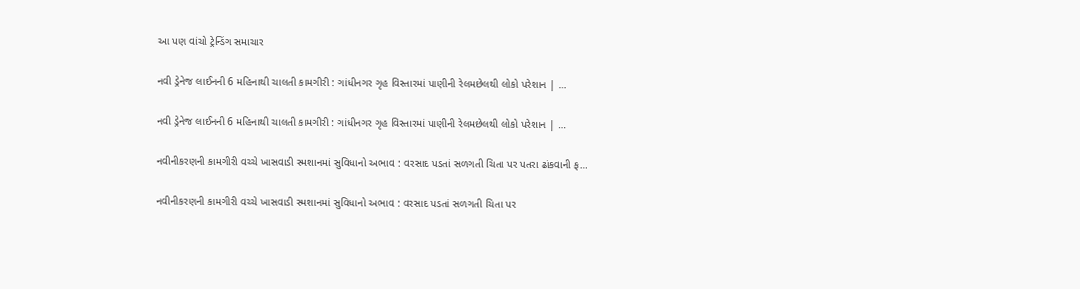આ પણ વાંચો ટ્રેન્ડિંગ સમાચાર

નવી ડ્રેનેજ લાઈનની 6 મહિનાથી ચાલતી કામગીરી : ગાંધીનગર ગૃહ વિસ્તારમાં પાણીની રેલમછેલથી લોકો પરેશાન | …

નવી ડ્રેનેજ લાઈનની 6 મહિનાથી ચાલતી કામગીરી : ગાંધીનગર ગૃહ વિસ્તારમાં પાણીની રેલમછેલથી લોકો પરેશાન | …

નવીનીકરણની કામગીરી વચ્ચે ખાસવાડી સ્મશાનમાં સુવિધાનો અભાવ : વરસાદ પડતાં સળગતી ચિતા પર પતરા ઢાંકવાની ફ…

નવીનીકરણની કામગીરી વચ્ચે ખાસવાડી સ્મશાનમાં સુવિધાનો અભાવ : વરસાદ પડતાં સળગતી ચિતા પર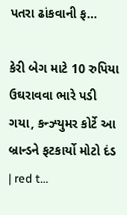પતરા ઢાંકવાની ફ…

કેરી બેગ માટે 10 રુપિયા ઉઘરાવવા ભારે પડી ગયા, કન્ઝ્યુમર કોર્ટે આ બ્રાન્ડને ફટકાર્યો મોટો દંડ | red t…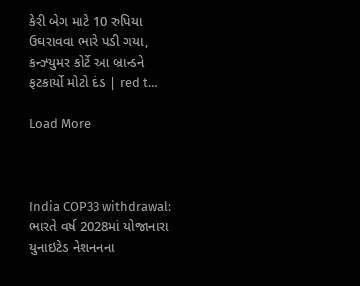કેરી બેગ માટે 10 રુપિયા ઉઘરાવવા ભારે પડી ગયા, કન્ઝ્યુમર કોર્ટે આ બ્રાન્ડને ફટકાર્યો મોટો દંડ | red t…

Load More



India COP33 withdrawal: ભારતે વર્ષ 2028માં યોજાનારા યુનાઇટેડ નેશનનના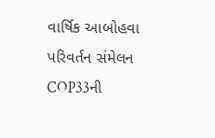વાર્ષિક આબોહવા પરિવર્તન સંમેલન COP33ની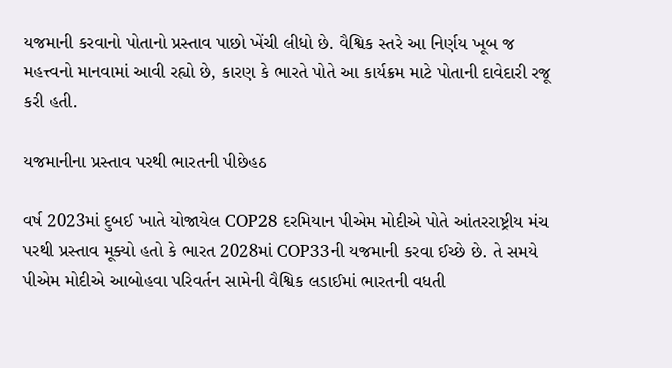યજમાની કરવાનો પોતાનો પ્રસ્તાવ પાછો ખેંચી લીધો છે. વૈશ્વિક સ્તરે આ નિર્ણય ખૂબ જ મહત્ત્વનો માનવામાં આવી રહ્યો છે, કારણ કે ભારતે પોતે આ કાર્યક્રમ માટે પોતાની દાવેદારી રજૂ કરી હતી.

યજમાનીના પ્રસ્તાવ પરથી ભારતની પીછેહઠ

વર્ષ 2023માં દુબઈ ખાતે યોજાયેલ COP28 દરમિયાન પીએમ મોદીએ પોતે આંતરરાષ્ટ્રીય મંચ પરથી પ્રસ્તાવ મૂક્યો હતો કે ભારત 2028માં COP33ની યજમાની કરવા ઈચ્છે છે. તે સમયે પીએમ મોદીએ આબોહવા પરિવર્તન સામેની વૈશ્વિક લડાઈમાં ભારતની વધતી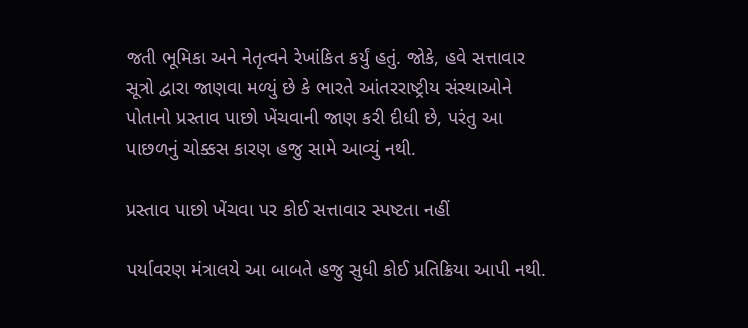જતી ભૂમિકા અને નેતૃત્વને રેખાંકિત કર્યું હતું. જોકે, હવે સત્તાવાર સૂત્રો દ્વારા જાણવા મળ્યું છે કે ભારતે આંતરરાષ્ટ્રીય સંસ્થાઓને પોતાનો પ્રસ્તાવ પાછો ખેંચવાની જાણ કરી દીધી છે, પરંતુ આ પાછળનું ચોક્કસ કારણ હજુ સામે આવ્યું નથી.

પ્રસ્તાવ પાછો ખેંચવા પર કોઈ સત્તાવાર સ્પષ્ટતા નહીં

પર્યાવરણ મંત્રાલયે આ બાબતે હજુ સુધી કોઈ પ્રતિક્રિયા આપી નથી.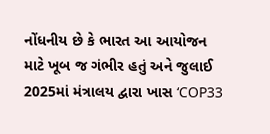નોંધનીય છે કે ભારત આ આયોજન માટે ખૂબ જ ગંભીર હતું અને જુલાઈ 2025માં મંત્રાલય દ્વારા ખાસ ‘COP33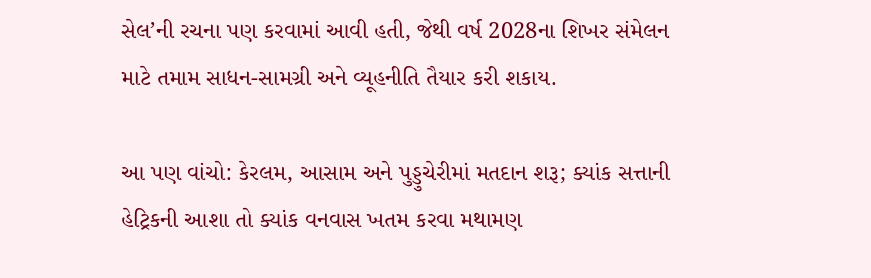સેલ’ની રચના પણ કરવામાં આવી હતી, જેથી વર્ષ 2028ના શિખર સંમેલન માટે તમામ સાધન-સામગ્રી અને વ્યૂહનીતિ તૈયાર કરી શકાય.

આ પણ વાંચો: કેરલમ, આસામ અને પુડ્ડુચેરીમાં મતદાન શરૂ; ક્યાંક સત્તાની હેટ્રિકની આશા તો ક્યાંક વનવાસ ખતમ કરવા મથામણ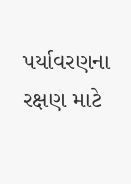પર્યાવરણના રક્ષણ માટે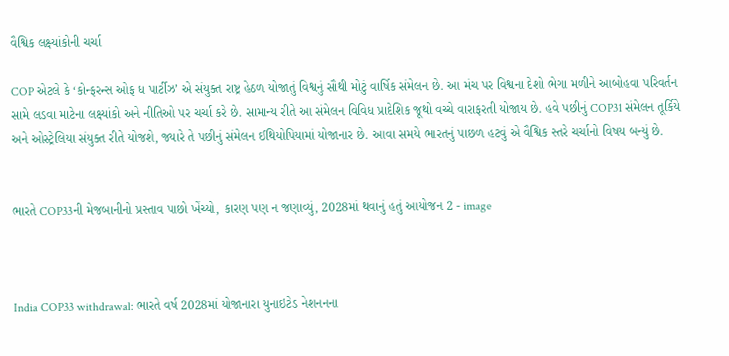વૈશ્વિક લક્ષ્યાંકોની ચર્ચા

COP એટલે કે ‘કોન્ફરન્સ ઓફ ધ પાર્ટીઝ’ એ સંયુક્ત રાષ્ટ્ર હેઠળ યોજાતું વિશ્વનું સૌથી મોટું વાર્ષિક સંમેલન છે. આ મંચ પર વિશ્વના દેશો ભેગા મળીને આબોહવા પરિવર્તન સામે લડવા માટેના લક્ષ્યાંકો અને નીતિઓ પર ચર્ચા કરે છે. સામાન્ય રીતે આ સંમેલન વિવિધ પ્રાદેશિક જૂથો વચ્ચે વારાફરતી યોજાય છે. હવે પછીનું COP31 સંમેલન તૂર્કિયે અને ઓસ્ટ્રેલિયા સંયુક્ત રીતે યોજશે, જ્યારે તે પછીનું સંમેલન ઈથિયોપિયામાં યોજાનાર છે. આવા સમયે ભારતનું પાછળ હટવું એ વૈશ્વિક સ્તરે ચર્ચાનો વિષય બન્યું છે.


ભારતે COP33ની મેજબાનીનો પ્રસ્તાવ પાછો ખેંચ્યો, કારણ પણ ન જણાવ્યું, 2028માં થવાનું હતું આયોજન 2 - image



India COP33 withdrawal: ભારતે વર્ષ 2028માં યોજાનારા યુનાઇટેડ નેશનનના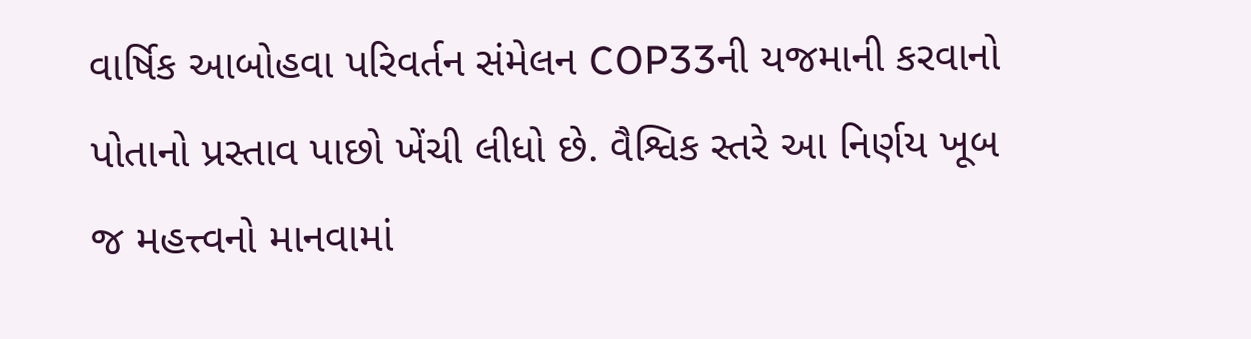વાર્ષિક આબોહવા પરિવર્તન સંમેલન COP33ની યજમાની કરવાનો પોતાનો પ્રસ્તાવ પાછો ખેંચી લીધો છે. વૈશ્વિક સ્તરે આ નિર્ણય ખૂબ જ મહત્ત્વનો માનવામાં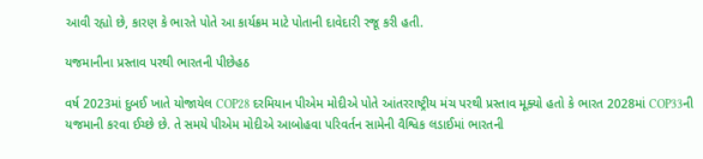આવી રહ્યો છે, કારણ કે ભારતે પોતે આ કાર્યક્રમ માટે પોતાની દાવેદારી રજૂ કરી હતી.

યજમાનીના પ્રસ્તાવ પરથી ભારતની પીછેહઠ

વર્ષ 2023માં દુબઈ ખાતે યોજાયેલ COP28 દરમિયાન પીએમ મોદીએ પોતે આંતરરાષ્ટ્રીય મંચ પરથી પ્રસ્તાવ મૂક્યો હતો કે ભારત 2028માં COP33ની યજમાની કરવા ઈચ્છે છે. તે સમયે પીએમ મોદીએ આબોહવા પરિવર્તન સામેની વૈશ્વિક લડાઈમાં ભારતની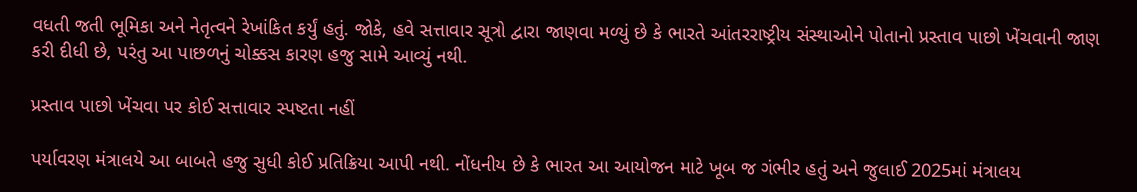વધતી જતી ભૂમિકા અને નેતૃત્વને રેખાંકિત કર્યું હતું. જોકે, હવે સત્તાવાર સૂત્રો દ્વારા જાણવા મળ્યું છે કે ભારતે આંતરરાષ્ટ્રીય સંસ્થાઓને પોતાનો પ્રસ્તાવ પાછો ખેંચવાની જાણ કરી દીધી છે, પરંતુ આ પાછળનું ચોક્કસ કારણ હજુ સામે આવ્યું નથી.

પ્રસ્તાવ પાછો ખેંચવા પર કોઈ સત્તાવાર સ્પષ્ટતા નહીં

પર્યાવરણ મંત્રાલયે આ બાબતે હજુ સુધી કોઈ પ્રતિક્રિયા આપી નથી. નોંધનીય છે કે ભારત આ આયોજન માટે ખૂબ જ ગંભીર હતું અને જુલાઈ 2025માં મંત્રાલય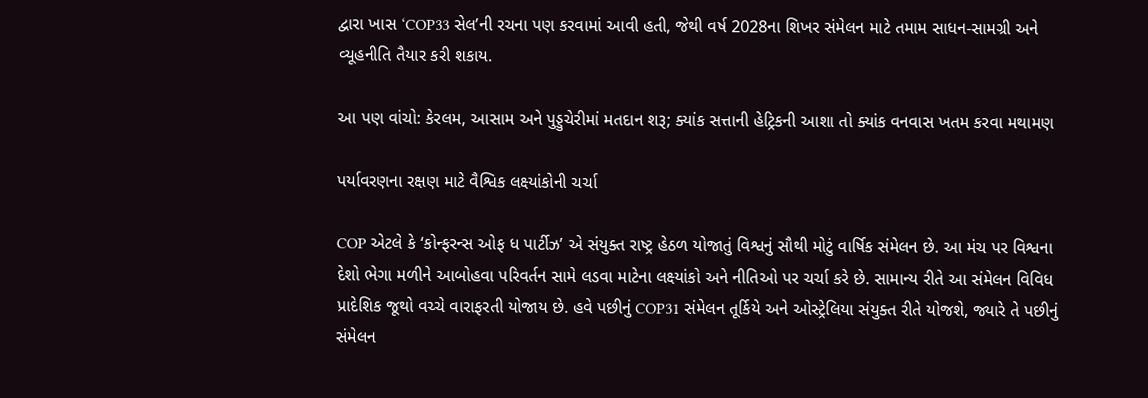દ્વારા ખાસ ‘COP33 સેલ’ની રચના પણ કરવામાં આવી હતી, જેથી વર્ષ 2028ના શિખર સંમેલન માટે તમામ સાધન-સામગ્રી અને વ્યૂહનીતિ તૈયાર કરી શકાય.

આ પણ વાંચો: કેરલમ, આસામ અને પુડ્ડુચેરીમાં મતદાન શરૂ; ક્યાંક સત્તાની હેટ્રિકની આશા તો ક્યાંક વનવાસ ખતમ કરવા મથામણ

પર્યાવરણના રક્ષણ માટે વૈશ્વિક લક્ષ્યાંકોની ચર્ચા

COP એટલે કે ‘કોન્ફરન્સ ઓફ ધ પાર્ટીઝ’ એ સંયુક્ત રાષ્ટ્ર હેઠળ યોજાતું વિશ્વનું સૌથી મોટું વાર્ષિક સંમેલન છે. આ મંચ પર વિશ્વના દેશો ભેગા મળીને આબોહવા પરિવર્તન સામે લડવા માટેના લક્ષ્યાંકો અને નીતિઓ પર ચર્ચા કરે છે. સામાન્ય રીતે આ સંમેલન વિવિધ પ્રાદેશિક જૂથો વચ્ચે વારાફરતી યોજાય છે. હવે પછીનું COP31 સંમેલન તૂર્કિયે અને ઓસ્ટ્રેલિયા સંયુક્ત રીતે યોજશે, જ્યારે તે પછીનું સંમેલન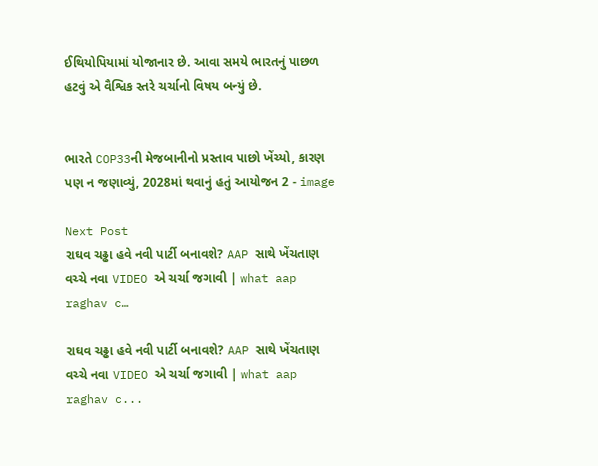ઈથિયોપિયામાં યોજાનાર છે. આવા સમયે ભારતનું પાછળ હટવું એ વૈશ્વિક સ્તરે ચર્ચાનો વિષય બન્યું છે.


ભારતે COP33ની મેજબાનીનો પ્રસ્તાવ પાછો ખેંચ્યો, કારણ પણ ન જણાવ્યું, 2028માં થવાનું હતું આયોજન 2 - image

Next Post
રાઘવ ચઢ્ઢા હવે નવી પાર્ટી બનાવશે? AAP સાથે ખેંચતાણ વચ્ચે નવા VIDEO એ ચર્ચા જગાવી | what aap raghav c…

રાઘવ ચઢ્ઢા હવે નવી પાર્ટી બનાવશે? AAP સાથે ખેંચતાણ વચ્ચે નવા VIDEO એ ચર્ચા જગાવી | what aap raghav c...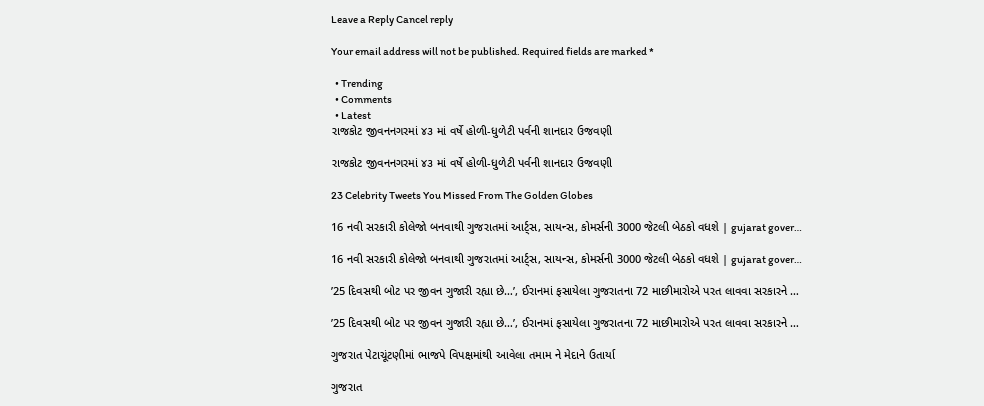Leave a Reply Cancel reply

Your email address will not be published. Required fields are marked *

  • Trending
  • Comments
  • Latest
રાજકોટ જીવનનગરમાં ૪૩ માં વર્ષે હોળી-ધુળેટી પર્વની શાનદાર ઉજવણી

રાજકોટ જીવનનગરમાં ૪૩ માં વર્ષે હોળી-ધુળેટી પર્વની શાનદાર ઉજવણી

23 Celebrity Tweets You Missed From The Golden Globes

16 નવી સરકારી કોલેજો બનવાથી ગુજરાતમાં આર્ટ્સ, સાયન્સ, કોમર્સની 3000 જેટલી બેઠકો વધશે | gujarat gover…

16 નવી સરકારી કોલેજો બનવાથી ગુજરાતમાં આર્ટ્સ, સાયન્સ, કોમર્સની 3000 જેટલી બેઠકો વધશે | gujarat gover…

’25 દિવસથી બોટ પર જીવન ગુજારી રહ્યા છે…’, ઈરાનમાં ફસાયેલા ગુજરાતના 72 માછીમારોએ પરત લાવવા સરકારને …

’25 દિવસથી બોટ પર જીવન ગુજારી રહ્યા છે…’, ઈરાનમાં ફસાયેલા ગુજરાતના 72 માછીમારોએ પરત લાવવા સરકારને …

ગુજરાત પેટાચૂંટણીમાં ભાજપે વિપક્ષમાંથી આવેલા તમામ ને મેદાને ઉતાર્યા

ગુજરાત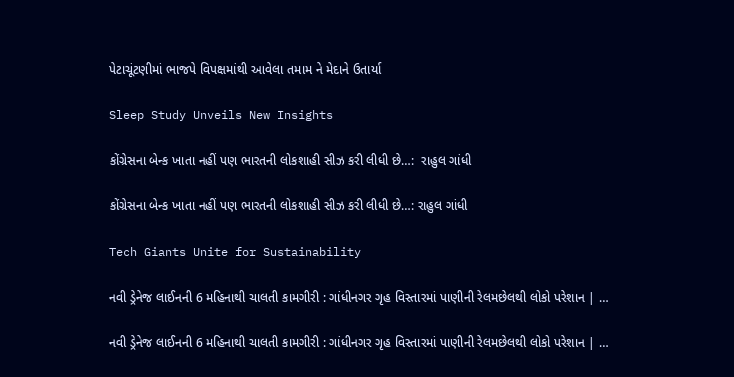પેટાચૂંટણીમાં ભાજપે વિપક્ષમાંથી આવેલા તમામ ને મેદાને ઉતાર્યા

Sleep Study Unveils New Insights

કોંગ્રેસના બેન્ક ખાતા નહીં પણ ભારતની લોકશાહી સીઝ કરી લીધી છે…:  રાહુલ ગાંધી

કોંગ્રેસના બેન્ક ખાતા નહીં પણ ભારતની લોકશાહી સીઝ કરી લીધી છે…: રાહુલ ગાંધી

Tech Giants Unite for Sustainability

નવી ડ્રેનેજ લાઈનની 6 મહિનાથી ચાલતી કામગીરી : ગાંધીનગર ગૃહ વિસ્તારમાં પાણીની રેલમછેલથી લોકો પરેશાન | …

નવી ડ્રેનેજ લાઈનની 6 મહિનાથી ચાલતી કામગીરી : ગાંધીનગર ગૃહ વિસ્તારમાં પાણીની રેલમછેલથી લોકો પરેશાન | …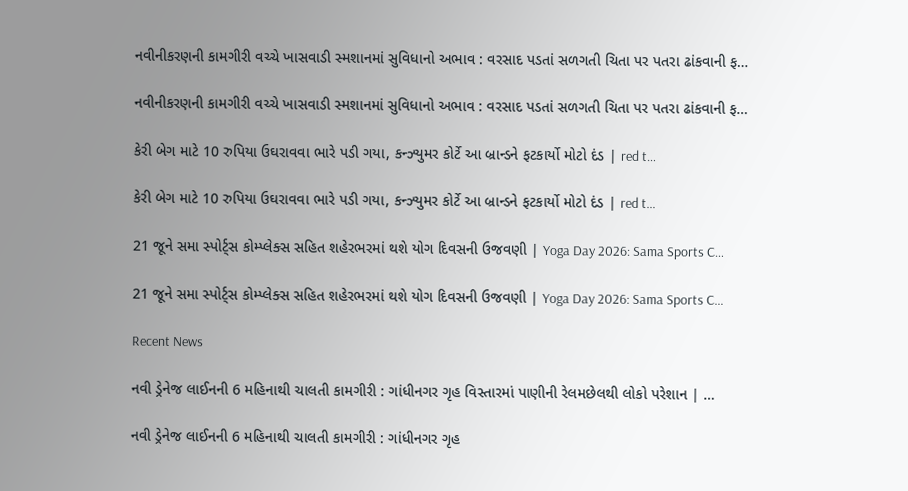નવીનીકરણની કામગીરી વચ્ચે ખાસવાડી સ્મશાનમાં સુવિધાનો અભાવ : વરસાદ પડતાં સળગતી ચિતા પર પતરા ઢાંકવાની ફ…

નવીનીકરણની કામગીરી વચ્ચે ખાસવાડી સ્મશાનમાં સુવિધાનો અભાવ : વરસાદ પડતાં સળગતી ચિતા પર પતરા ઢાંકવાની ફ…

કેરી બેગ માટે 10 રુપિયા ઉઘરાવવા ભારે પડી ગયા, કન્ઝ્યુમર કોર્ટે આ બ્રાન્ડને ફટકાર્યો મોટો દંડ | red t…

કેરી બેગ માટે 10 રુપિયા ઉઘરાવવા ભારે પડી ગયા, કન્ઝ્યુમર કોર્ટે આ બ્રાન્ડને ફટકાર્યો મોટો દંડ | red t…

21 જૂને સમા સ્પોર્ટ્સ કોમ્પ્લેક્સ સહિત શહેરભરમાં થશે યોગ દિવસની ઉજવણી | Yoga Day 2026: Sama Sports C…

21 જૂને સમા સ્પોર્ટ્સ કોમ્પ્લેક્સ સહિત શહેરભરમાં થશે યોગ દિવસની ઉજવણી | Yoga Day 2026: Sama Sports C…

Recent News

નવી ડ્રેનેજ લાઈનની 6 મહિનાથી ચાલતી કામગીરી : ગાંધીનગર ગૃહ વિસ્તારમાં પાણીની રેલમછેલથી લોકો પરેશાન | …

નવી ડ્રેનેજ લાઈનની 6 મહિનાથી ચાલતી કામગીરી : ગાંધીનગર ગૃહ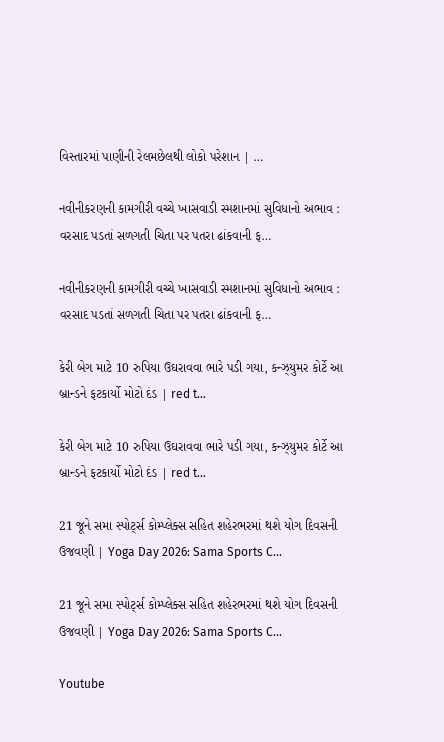વિસ્તારમાં પાણીની રેલમછેલથી લોકો પરેશાન | …

નવીનીકરણની કામગીરી વચ્ચે ખાસવાડી સ્મશાનમાં સુવિધાનો અભાવ : વરસાદ પડતાં સળગતી ચિતા પર પતરા ઢાંકવાની ફ…

નવીનીકરણની કામગીરી વચ્ચે ખાસવાડી સ્મશાનમાં સુવિધાનો અભાવ : વરસાદ પડતાં સળગતી ચિતા પર પતરા ઢાંકવાની ફ…

કેરી બેગ માટે 10 રુપિયા ઉઘરાવવા ભારે પડી ગયા, કન્ઝ્યુમર કોર્ટે આ બ્રાન્ડને ફટકાર્યો મોટો દંડ | red t…

કેરી બેગ માટે 10 રુપિયા ઉઘરાવવા ભારે પડી ગયા, કન્ઝ્યુમર કોર્ટે આ બ્રાન્ડને ફટકાર્યો મોટો દંડ | red t…

21 જૂને સમા સ્પોર્ટ્સ કોમ્પ્લેક્સ સહિત શહેરભરમાં થશે યોગ દિવસની ઉજવણી | Yoga Day 2026: Sama Sports C…

21 જૂને સમા સ્પોર્ટ્સ કોમ્પ્લેક્સ સહિત શહેરભરમાં થશે યોગ દિવસની ઉજવણી | Yoga Day 2026: Sama Sports C…

Youtube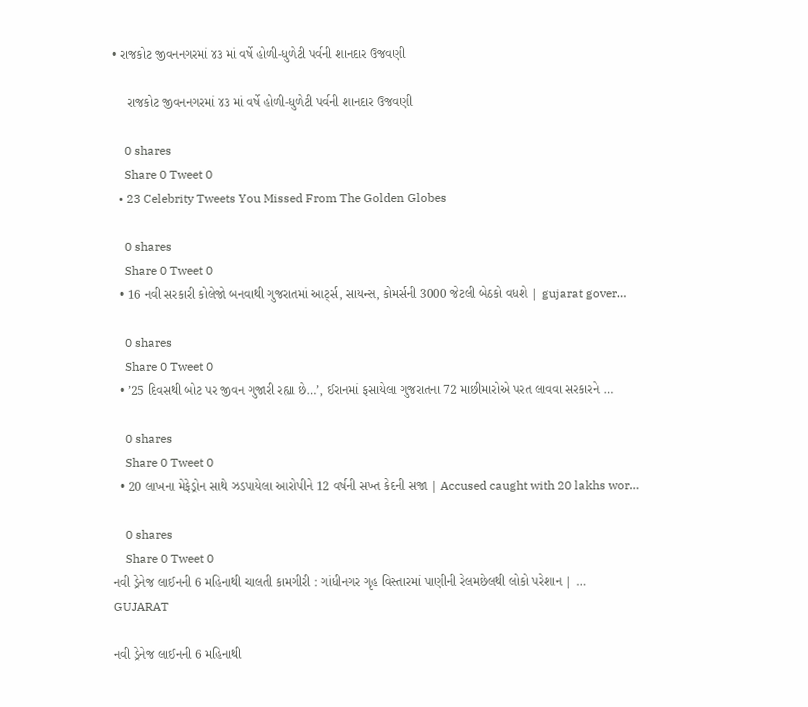• રાજકોટ જીવનનગરમાં ૪૩ માં વર્ષે હોળી-ધુળેટી પર્વની શાનદાર ઉજવણી

    રાજકોટ જીવનનગરમાં ૪૩ માં વર્ષે હોળી-ધુળેટી પર્વની શાનદાર ઉજવણી

    0 shares
    Share 0 Tweet 0
  • 23 Celebrity Tweets You Missed From The Golden Globes

    0 shares
    Share 0 Tweet 0
  • 16 નવી સરકારી કોલેજો બનવાથી ગુજરાતમાં આર્ટ્સ, સાયન્સ, કોમર્સની 3000 જેટલી બેઠકો વધશે | gujarat gover…

    0 shares
    Share 0 Tweet 0
  • ’25 દિવસથી બોટ પર જીવન ગુજારી રહ્યા છે…’, ઈરાનમાં ફસાયેલા ગુજરાતના 72 માછીમારોએ પરત લાવવા સરકારને …

    0 shares
    Share 0 Tweet 0
  • 20 લાખના મેફેડ્રોન સાથે ઝડપાયેલા આરોપીને 12 વર્ષની સખ્ત કેદની સજા | Accused caught with 20 lakhs wor…

    0 shares
    Share 0 Tweet 0
નવી ડ્રેનેજ લાઈનની 6 મહિનાથી ચાલતી કામગીરી : ગાંધીનગર ગૃહ વિસ્તારમાં પાણીની રેલમછેલથી લોકો પરેશાન | …
GUJARAT

નવી ડ્રેનેજ લાઈનની 6 મહિનાથી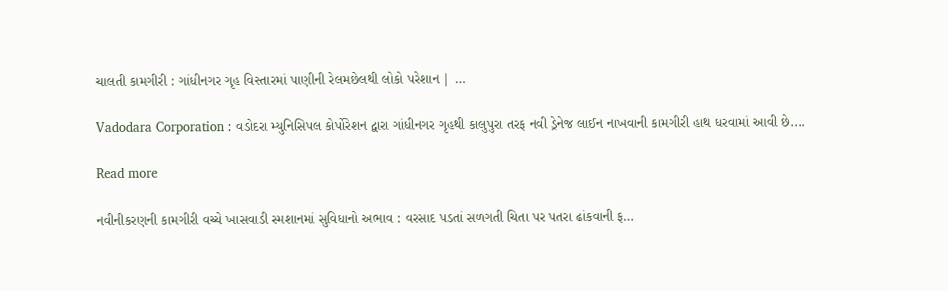ચાલતી કામગીરી : ગાંધીનગર ગૃહ વિસ્તારમાં પાણીની રેલમછેલથી લોકો પરેશાન | …

Vadodara Corporation : વડોદરા મ્યુનિસિપલ કોર્પોરેશન દ્વારા ગાંધીનગર ગૃહથી કાલુપુરા તરફ નવી ડ્રેનેજ લાઈન નાખવાની કામગીરી હાથ ધરવામાં આવી છે....

Read more

નવીનીકરણની કામગીરી વચ્ચે ખાસવાડી સ્મશાનમાં સુવિધાનો અભાવ : વરસાદ પડતાં સળગતી ચિતા પર પતરા ઢાંકવાની ફ…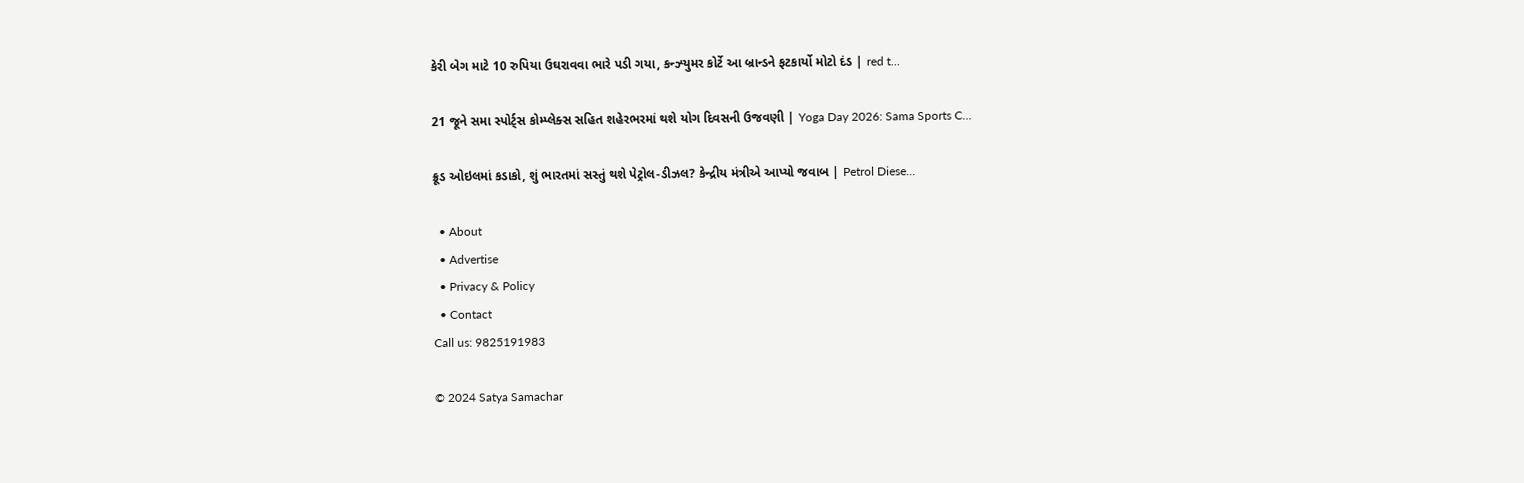કેરી બેગ માટે 10 રુપિયા ઉઘરાવવા ભારે પડી ગયા, કન્ઝ્યુમર કોર્ટે આ બ્રાન્ડને ફટકાર્યો મોટો દંડ | red t…

21 જૂને સમા સ્પોર્ટ્સ કોમ્પ્લેક્સ સહિત શહેરભરમાં થશે યોગ દિવસની ઉજવણી | Yoga Day 2026: Sama Sports C…

ક્રૂડ ઓઇલમાં કડાકો, શું ભારતમાં સસ્તું થશે પેટ્રોલ-ડીઝલ? કેન્દ્રીય મંત્રીએ આપ્યો જવાબ | Petrol Diese…

  • About
  • Advertise
  • Privacy & Policy
  • Contact
Call us: 9825191983

© 2024 Satya Samachar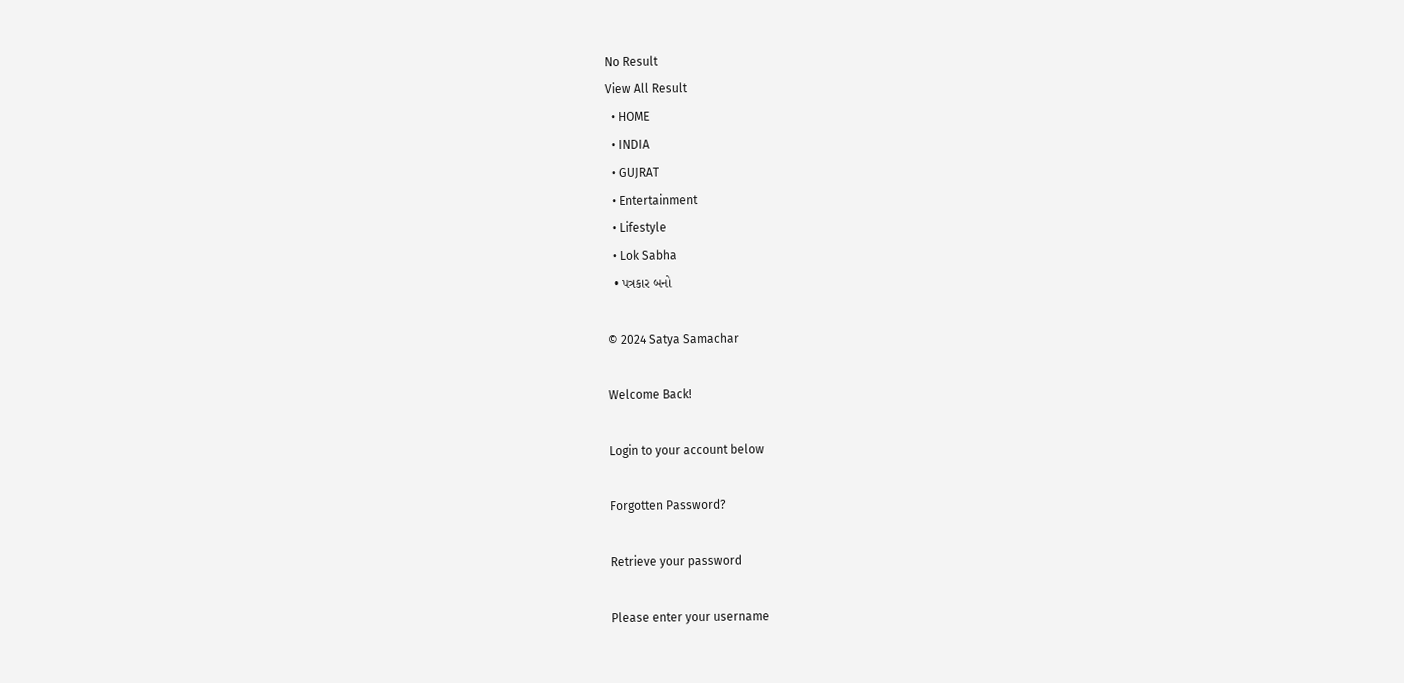No Result
View All Result
  • HOME
  • INDIA
  • GUJRAT
  • Entertainment
  • Lifestyle
  • Lok Sabha
  • પત્રકાર બનો

© 2024 Satya Samachar

Welcome Back!

Login to your account below

Forgotten Password?

Retrieve your password

Please enter your username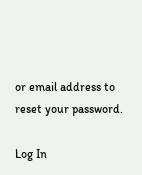or email address to reset your password.

Log In